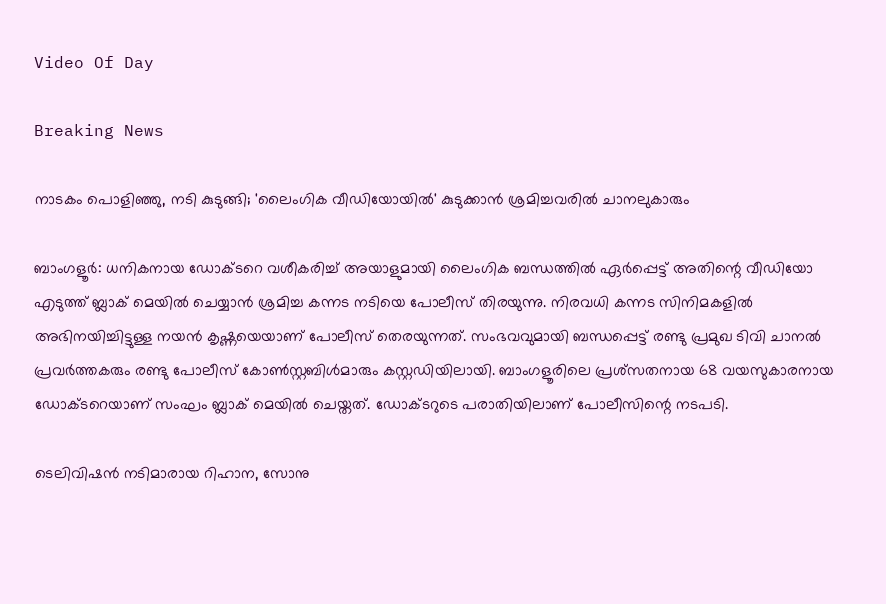Video Of Day

Breaking News

നാടകം പൊളിഞ്ഞു, നടി കുടുങ്ങി; 'ലൈംഗിക വീഡിയോയില്‍' കുടുക്കാന്‍ ശ്രമിച്ചവരില്‍ ചാനലുകാരും

ബാംഗളൂര്‍: ധനികനായ ഡോക്ടറെ വശീകരിച്ച് അയാളുമായി ലൈംഗിക ബന്ധത്തില്‍ ഏര്‍പ്പെട്ട് അതിന്റെ വീഡിയോ എടുത്ത് ബ്ലാക് മെയില്‍ ചെയ്യാന്‍ ശ്രമിച്ച കന്നട നടിയെ പോലീസ് തിരയുന്നു. നിരവധി കന്നട സിനിമകളില്‍ അഭിനയിച്ചിട്ടുള്ള നയന്‍ കൃഷ്ണയെയാണ് പോലീസ് തെരയുന്നത്. സംഭവവുമായി ബന്ധപ്പെട്ട് രണ്ടു പ്രമുഖ ടിവി ചാനല്‍ പ്രവര്‍ത്തകരും രണ്ടു പോലീസ് കോണ്‍സ്റ്റബിള്‍മാരും കസ്റ്റഡിയിലായി. ബാംഗളൂരിലെ പ്രശ്‌സതനായ 68 വയസുകാരനായ ഡോക്ടറെയാണ് സംഘം ബ്ലാക് മെയില്‍ ചെയ്തത്. ഡോക്ടറുടെ പരാതിയിലാണ് പോലീസിന്റെ നടപടി.

ടെലിവിഷന്‍ നടിമാരായ റിഹാന, സോനു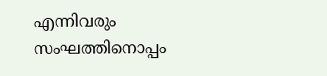എന്നിവരും സംഘത്തിനൊപ്പം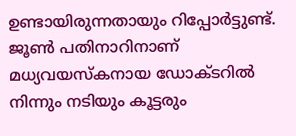ഉണ്ടായിരുന്നതായും റിപ്പോര്‍ട്ടുണ്ട്. ജൂണ്‍ പതിനാറിനാണ് മധ്യവയസ്‌കനായ ഡോക്ടറില്‍ നിന്നും നടിയും കൂട്ടരും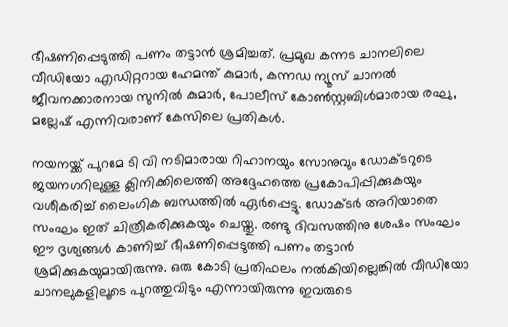ഭീഷണിപ്പെടുത്തി പണം തട്ടാന്‍ ശ്രമിച്ചത്. പ്രമുഖ കന്നട ചാനലിലെ വീഡിയോ എഡിറ്ററായ ഹേമന്ത് കുമാര്‍, കന്നഡ ന്യൂസ് ചാനല്‍ ജീവനക്കാരനായ സുനില്‍ കുമാര്‍, പോലീസ് കോണ്‍സ്റ്റബിള്‍മാരായ രഘു, മല്ലേഷ് എന്നിവരാണ് കേസിലെ പ്രതികള്‍.

നയനയ്ക്ക് പുറമേ ടി വി നടിമാരായ റിഹാനയും സോനുവും ഡോക്ടറുടെ ജയനഗറിലുള്ള ക്ലിനിക്കിലെത്തി അദ്ദേഹത്തെ പ്രകോപിപ്പിക്കുകയും വശീകരിച്ച് ലൈംഗിക ബന്ധത്തില്‍ ഏര്‍പ്പെട്ടു. ഡോക്ടര്‍ അറിയാതെ സംഘം ഇത് ചിത്രീകരിക്കുകയും ചെയ്തു. രണ്ടു ദിവസത്തിനു ശേഷം സംഘം ഈ ദൃശ്യങ്ങള്‍ കാണിച്ച് ഭീഷണിപ്പെടുത്തി പണം തട്ടാന്‍ ശ്രമിക്കുകയുമായിരുന്നു. ഒരു കോടി പ്രതിഫലം നല്‍കിയില്ലെങ്കില്‍ വീഡിയോ ചാനലുകളിലൂടെ പുറത്തുവിടും എന്നായിരുന്നു ഇവരുടെ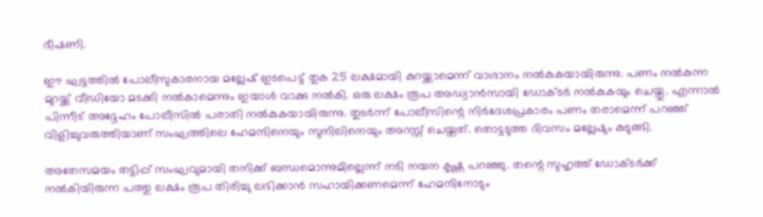ഭീഷണി.

ഈ ഘട്ടത്തില്‍ പോലീസുകാരനായ മല്ലേഷ് ഇടപെട്ട് തുക 25 ലക്ഷമായി കുറയ്ക്കാമെന്ന് വാഗ്ദാനം നല്‍കുകയായിരുന്നു. പണം നല്‍കുന്ന മുറയ്ക്ക് വീഡിയോ മടക്കി നല്‍കാമെന്നും ഇയാള്‍ വാക്കു നല്‍കി. ഒരു ലക്ഷം രൂപ അഡ്വാന്‍സായി ഡോക്ടര്‍ നല്‍കുകയും ചെയ്തു. എന്നാല്‍ പിന്നീട് അദ്ദേഹം പോലീസില്‍ പരാതി നല്‍കുകയായിരുന്നു. തുടര്‍ന്ന് പോലീസിന്റെ നിര്‍ദേശപ്രകാരം പണം തരാമെന്ന് പറഞ്ഞ് വിളിച്ചുവരുത്തിയാണ് സംഘത്തിലെ ഹേമന്ദിനെയും സുനിലിനെയും അറസ്റ്റ് ചെയ്തത്. തൊട്ടടുത്ത ദിവസം മല്ലേഷും കുടുങ്ങി.

അതേസമയം തട്ടിപ്പ് സംഘവുമായി തനിക്ക് ബന്ധമൊന്നുമില്ലെന്ന് നടി നയന കൃഷ്ണ പറഞ്ഞു. തന്റെ സുഹൃത്ത് ഡോക്ടര്‍ക്ക് നല്‍കിയിരുന്ന പത്തു ലക്ഷം രൂപ തിരിച്ചു ലഭിക്കാന്‍ സഹായിക്കണമെന്ന് ഹേമന്ദിനോടും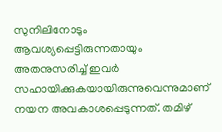സുനിലിനോടും ആവശ്യപ്പെട്ടിരുന്നതായും അതനുസരിച്ച് ഇവര്‍ സഹായിക്കുകയായിരുന്നുവെന്നുമാണ് നയന അവകാശപ്പെടുന്നത്. തമിഴ്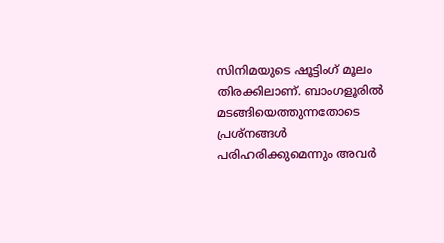സിനിമയുടെ ഷൂട്ടിംഗ് മൂലം തിരക്കിലാണ്. ബാംഗളൂരില്‍ മടങ്ങിയെത്തുന്നതോടെ പ്രശ്‌നങ്ങള്‍ പരിഹരിക്കുമെന്നും അവര്‍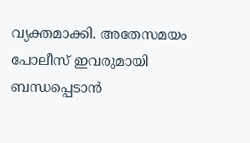വ്യക്തമാക്കി. അതേസമയം പോലീസ് ഇവരുമായി ബന്ധപ്പെടാന്‍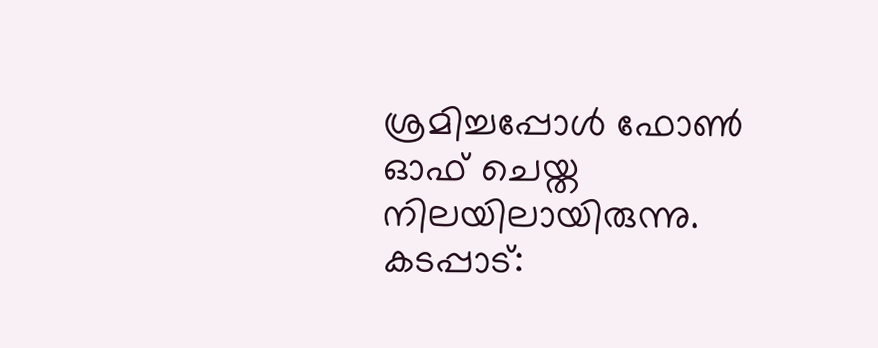ശ്രമിച്ചപ്പോള്‍ ഫോണ്‍ ഓഫ് ചെയ്ത നിലയിലായിരുന്നു.
കടപ്പാട്: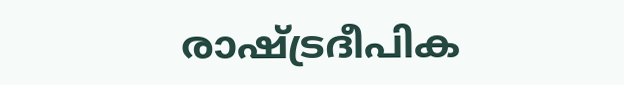രാഷ്ട്രദീപിക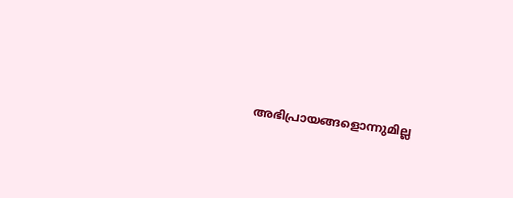അഭിപ്രായങ്ങളൊന്നുമില്ല